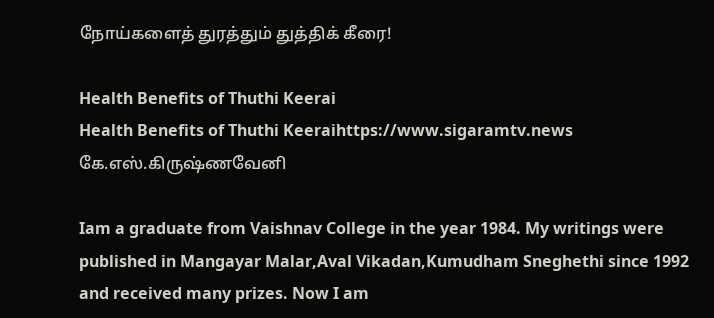நோய்களைத் துரத்தும் துத்திக் கீரை!

Health Benefits of Thuthi Keerai
Health Benefits of Thuthi Keeraihttps://www.sigaramtv.news
கே.எஸ்.கிருஷ்ணவேனி

Iam a graduate from Vaishnav College in the year 1984. My writings were published in Mangayar Malar,Aval Vikadan,Kumudham Sneghethi since 1992 and received many prizes. Now I am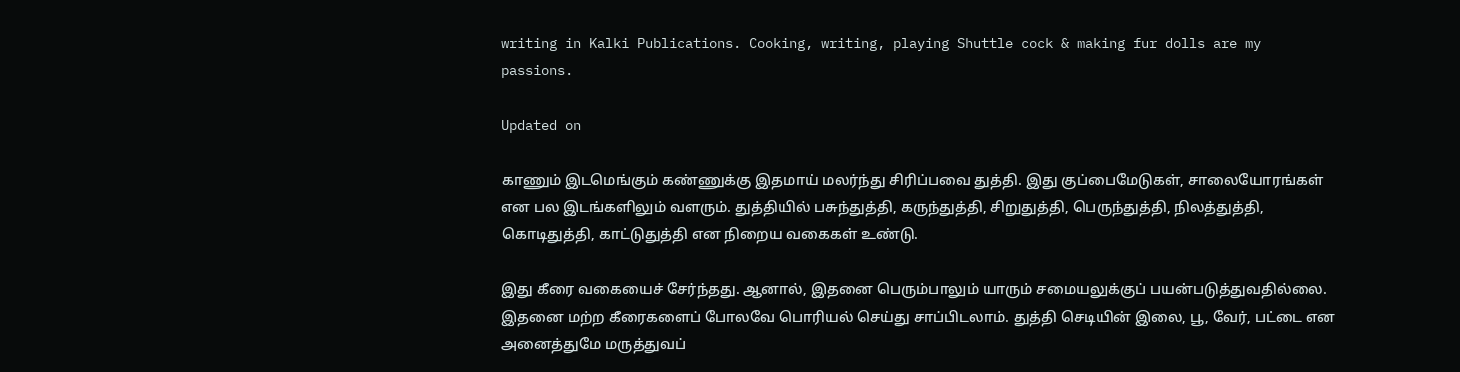writing in Kalki Publications. Cooking, writing, playing Shuttle cock & making fur dolls are my passions.

Updated on

காணும் இடமெங்கும் கண்ணுக்கு இதமாய் மலர்ந்து சிரிப்பவை துத்தி. இது குப்பைமேடுகள், சாலையோரங்கள் என பல இடங்களிலும் வளரும். துத்தியில் பசுந்துத்தி, கருந்துத்தி, சிறுதுத்தி, பெருந்துத்தி, நிலத்துத்தி, கொடிதுத்தி, காட்டுதுத்தி என நிறைய வகைகள் உண்டு.

இது கீரை வகையைச் சேர்ந்தது. ஆனால், இதனை பெரும்பாலும் யாரும் சமையலுக்குப் பயன்படுத்துவதில்லை. இதனை மற்ற கீரைகளைப் போலவே பொரியல் செய்து சாப்பிடலாம். துத்தி செடியின் இலை, பூ, வேர், பட்டை என அனைத்துமே மருத்துவப்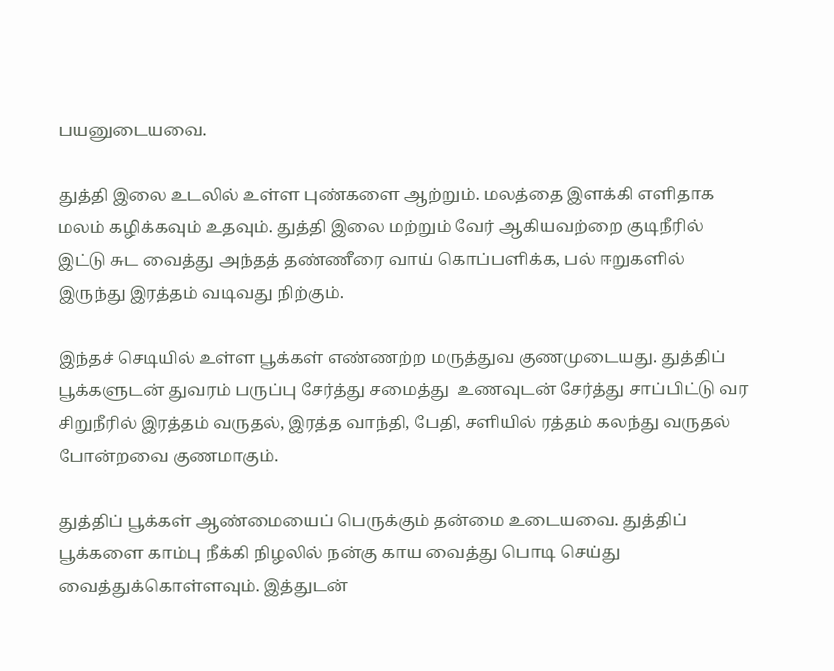பயனுடையவை.

துத்தி இலை உடலில் உள்ள புண்களை ஆற்றும். மலத்தை இளக்கி எளிதாக மலம் கழிக்கவும் உதவும். துத்தி இலை மற்றும் வேர் ஆகியவற்றை குடிநீரில் இட்டு சுட வைத்து அந்தத் தண்ணீரை வாய் கொப்பளிக்க, பல் ஈறுகளில் இருந்து இரத்தம் வடிவது நிற்கும்.

இந்தச் செடியில் உள்ள பூக்கள் எண்ணற்ற மருத்துவ குணமுடையது. துத்திப் பூக்களுடன் துவரம் பருப்பு சேர்த்து சமைத்து  உணவுடன் சேர்த்து சாப்பிட்டு வர சிறுநீரில் இரத்தம் வருதல், இரத்த வாந்தி, பேதி, சளியில் ரத்தம் கலந்து வருதல் போன்றவை குணமாகும்.

துத்திப் பூக்கள் ஆண்மையைப் பெருக்கும் தன்மை உடையவை. துத்திப் பூக்களை காம்பு நீக்கி நிழலில் நன்கு காய வைத்து பொடி செய்து வைத்துக்கொள்ளவும். இத்துடன்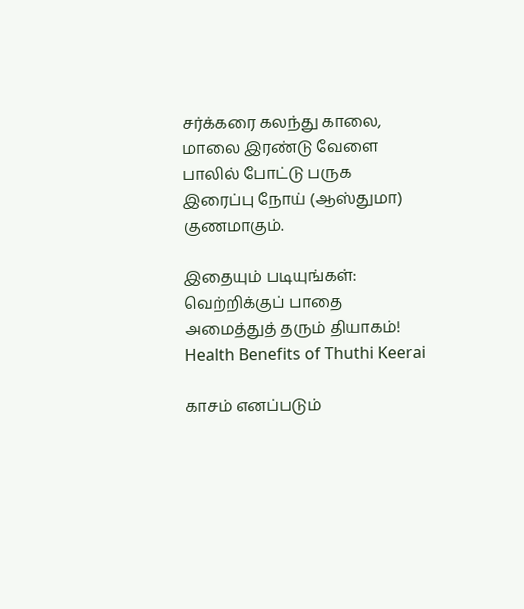சர்க்கரை கலந்து காலை, மாலை இரண்டு வேளை பாலில் போட்டு பருக இரைப்பு நோய் (ஆஸ்துமா) குணமாகும்.

இதையும் படியுங்கள்:
வெற்றிக்குப் பாதை அமைத்துத் தரும் தியாகம்!
Health Benefits of Thuthi Keerai

காசம் எனப்படும்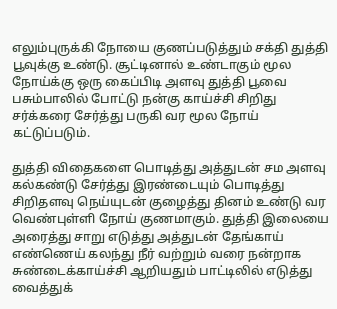எலும்புருக்கி நோயை குணப்படுத்தும் சக்தி துத்தி பூவுக்கு உண்டு. சூட்டினால் உண்டாகும் மூல நோய்க்கு ஒரு கைப்பிடி அளவு துத்தி பூவை பசும்பாலில் போட்டு நன்கு காய்ச்சி சிறிது சர்க்கரை சேர்த்து பருகி வர மூல நோய் கட்டுப்படும்.

துத்தி விதைகளை பொடித்து அத்துடன் சம அளவு கல்கண்டு சேர்த்து இரண்டையும் பொடித்து சிறிதளவு நெய்யுடன் குழைத்து தினம் உண்டு வர வெண்புள்ளி நோய் குணமாகும். துத்தி இலையை அரைத்து சாறு எடுத்து அத்துடன் தேங்காய் எண்ணெய் கலந்து நீர் வற்றும் வரை நன்றாக சுண்டைக்காய்ச்சி ஆறியதும் பாட்டிலில் எடுத்து வைத்துக்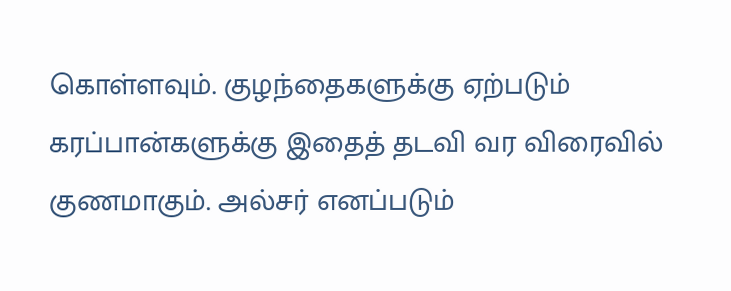கொள்ளவும். குழந்தைகளுக்கு ஏற்படும் கரப்பான்களுக்கு இதைத் தடவி வர விரைவில் குணமாகும். அல்சர் எனப்படும்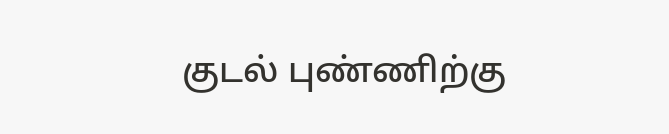குடல் புண்ணிற்கு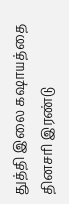துத்தி இலை கஷாயத்தை தினசரி இரண்டு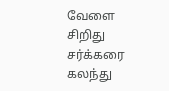வேளை சிறிது சர்க்கரை கலந்து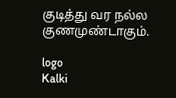குடித்து வர நல்ல குணமுண்டாகும்.

logo
Kalki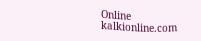Online
kalkionline.com